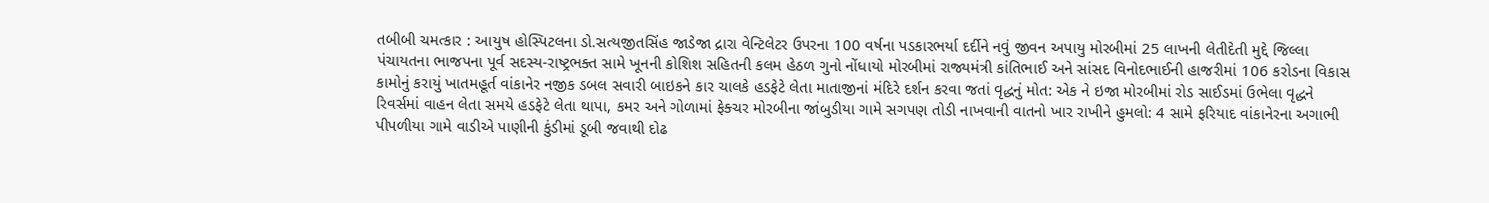તબીબી ચમત્કાર : આયુષ હોસ્પિટલના ડો.સત્યજીતસિંહ જાડેજા દ્રારા વેન્ટિલેટર ઉપરના 100 વર્ષના પડકારભર્યા દર્દીને નવું જીવન અપાયુ મોરબીમાં 25 લાખની લેતીદેતી મુદ્દે જિલ્લા પંચાયતના ભાજપના પૂર્વ સદસ્ય-રાષ્ટ્રભક્ત સામે ખૂનની કોશિશ સહિતની કલમ હેઠળ ગુનો નોંધાયો મોરબીમાં રાજ્યમંત્રી કાંતિભાઈ અને સાંસદ વિનોદભાઈની હાજરીમાં 106 કરોડના વિકાસ કામોનું કરાયું ખાતમહૂર્ત વાંકાનેર નજીક ડબલ સવારી બાઇકને કાર ચાલકે હડફેટે લેતા માતાજીનાં મંદિરે દર્શન કરવા જતાં વૃદ્ધનું મોત: એક ને ઇજા મોરબીમાં રોડ સાઈડમાં ઉભેલા વૃદ્ધને રિવર્સમાં વાહન લેતા સમયે હડફેટે લેતા થાપા, કમર અને ગોળામાં ફેક્ચર મોરબીના જાંબુડીયા ગામે સગપણ તોડી નાખવાની વાતનો ખાર રાખીને હુમલો: 4 સામે ફરિયાદ વાંકાનેરના અગાભી પીપળીયા ગામે વાડીએ પાણીની કુંડીમાં ડૂબી જવાથી દોઢ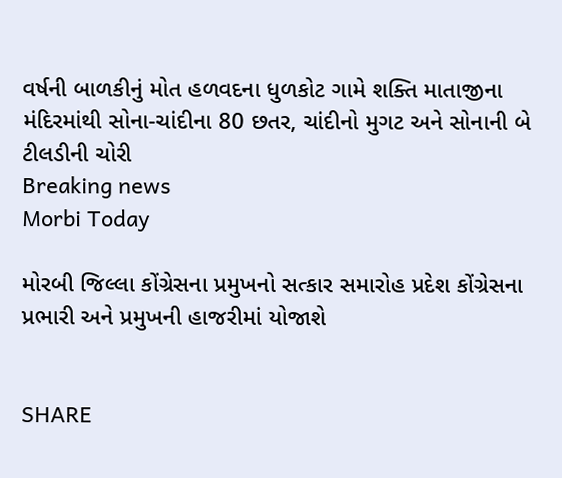વર્ષની બાળકીનું મોત હળવદના ધુળકોટ ગામે શક્તિ માતાજીના મંદિરમાંથી સોના-ચાંદીના 80 છતર, ચાંદીનો મુગટ અને સોનાની બે ટીલડીની ચોરી
Breaking news
Morbi Today

મોરબી જિલ્લા કોંગ્રેસના પ્રમુખનો સત્કાર સમારોહ પ્રદેશ કોંગ્રેસના પ્રભારી અને પ્રમુખની હાજરીમાં યોજાશે


SHARE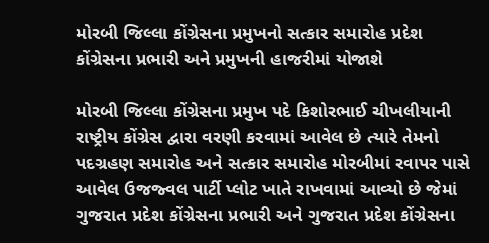મોરબી જિલ્લા કોંગ્રેસના પ્રમુખનો સત્કાર સમારોહ પ્રદેશ કોંગ્રેસના પ્રભારી અને પ્રમુખની હાજરીમાં યોજાશે

મોરબી જિલ્લા કોંગ્રેસના પ્રમુખ પદે કિશોરભાઈ ચીખલીયાની રાષ્ટ્રીય કોંગ્રેસ દ્વારા વરણી કરવામાં આવેલ છે ત્યારે તેમનો પદગ્રહણ સમારોહ અને સત્કાર સમારોહ મોરબીમાં રવાપર પાસે આવેલ ઉજજ્વલ પાર્ટી પ્લોટ ખાતે રાખવામાં આવ્યો છે જેમાં ગુજરાત પ્રદેશ કોંગ્રેસના પ્રભારી અને ગુજરાત પ્રદેશ કોંગ્રેસના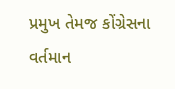પ્રમુખ તેમજ કોંગ્રેસના વર્તમાન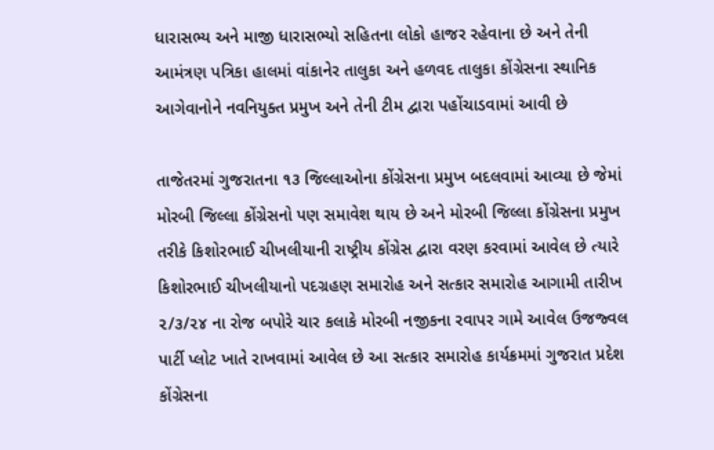ધારાસભ્ય અને માજી ધારાસભ્યો સહિતના લોકો હાજર રહેવાના છે અને તેની આમંત્રણ પત્રિકા હાલમાં વાંકાનેર તાલુકા અને હળવદ તાલુકા કોંગ્રેસના સ્થાનિક આગેવાનોને નવનિયુક્ત પ્રમુખ અને તેની ટીમ દ્વારા પહોંચાડવામાં આવી છે

તાજેતરમાં ગુજરાતના ૧૩ જિલ્લાઓના કોંગ્રેસના પ્રમુખ બદલવામાં આવ્યા છે જેમાં મોરબી જિલ્લા કોંગ્રેસનો પણ સમાવેશ થાય છે અને મોરબી જિલ્લા કોંગ્રેસના પ્રમુખ તરીકે કિશોરભાઈ ચીખલીયાની રાષ્ટ્રીય કોંગ્રેસ દ્વારા વરણ કરવામાં આવેલ છે ત્યારે કિશોરભાઈ ચીખલીયાનો પદગ્રહણ સમારોહ અને સત્કાર સમારોહ આગામી તારીખ ૨/૩/૨૪ ના રોજ બપોરે ચાર કલાકે મોરબી નજીકના રવાપર ગામે આવેલ ઉજજ્વલ પાર્ટી પ્લોટ ખાતે રાખવામાં આવેલ છે આ સત્કાર સમારોહ કાર્યક્રમમાં ગુજરાત પ્રદેશ કોંગ્રેસના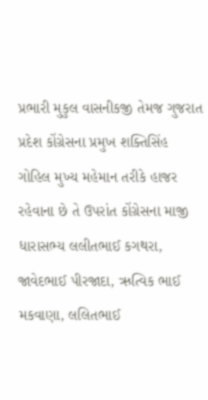પ્રભારી મુકુલ વાસનીકજી તેમજ ગુજરાત પ્રદેશ કોંગ્રેસના પ્રમુખ શક્તિસિંહ ગોહિલ મુખ્ય મહેમાન તરીકે હાજર રહેવાના છે તે ઉપરાંત કોંગ્રેસના માજી ધારાસભ્ય લલીતભાઈ કગથરા, જાવેદભાઈ પીરજાદા, ઋત્વિક ભાઈ મકવાણા, લલિતભાઈ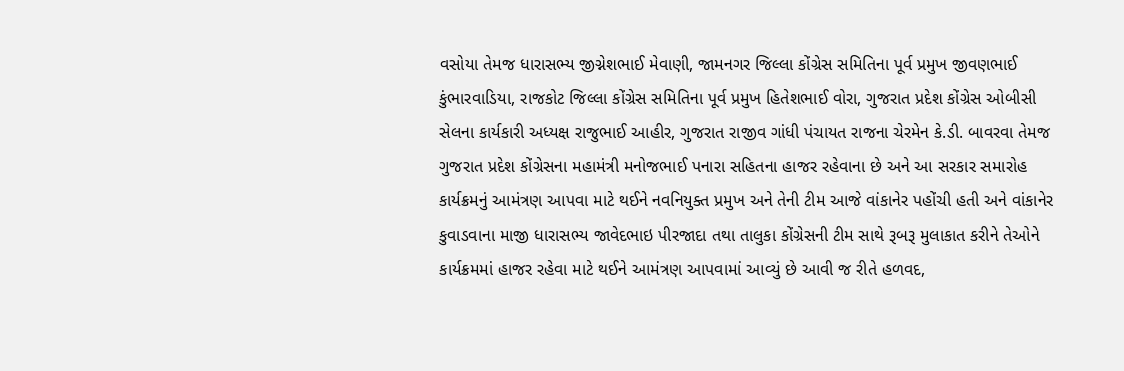વસોયા તેમજ ધારાસભ્ય જીગ્નેશભાઈ મેવાણી, જામનગર જિલ્લા કોંગ્રેસ સમિતિના પૂર્વ પ્રમુખ જીવણભાઈ કુંભારવાડિયા, રાજકોટ જિલ્લા કોંગ્રેસ સમિતિના પૂર્વ પ્રમુખ હિતેશભાઈ વોરા, ગુજરાત પ્રદેશ કોંગ્રેસ ઓબીસી સેલના કાર્યકારી અધ્યક્ષ રાજુભાઈ આહીર, ગુજરાત રાજીવ ગાંધી પંચાયત રાજના ચેરમેન કે.ડી. બાવરવા તેમજ ગુજરાત પ્રદેશ કોંગ્રેસના મહામંત્રી મનોજભાઈ પનારા સહિતના હાજર રહેવાના છે અને આ સરકાર સમારોહ કાર્યક્રમનું આમંત્રણ આપવા માટે થઈને નવનિયુક્ત પ્રમુખ અને તેની ટીમ આજે વાંકાનેર પહોંચી હતી અને વાંકાનેર કુવાડવાના માજી ધારાસભ્ય જાવેદભાઇ પીરજાદા તથા તાલુકા કોંગ્રેસની ટીમ સાથે રૂબરૂ મુલાકાત કરીને તેઓને કાર્યક્રમમાં હાજર રહેવા માટે થઈને આમંત્રણ આપવામાં આવ્યું છે આવી જ રીતે હળવદ,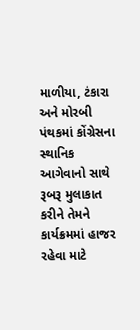માળીયા, ટંકારા અને મોરબી પંથકમાં કોંગ્રેસના સ્થાનિક આગેવાનો સાથે રૂબરૂ મુલાકાત કરીને તેમને કાર્યક્રમમાં હાજર રહેવા માટે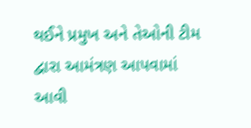થઈને પ્રમુખ અને તેઓની ટીમ દ્વારા આમંત્રણ આપવામાં આવી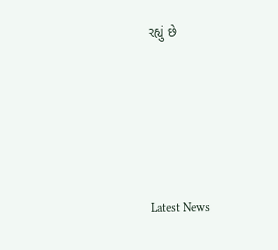રહ્યું છે






Latest News